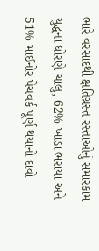ભારે વરસાદથી ક્ષતિગ્રસ્ત રસ્તાઓનું સમારકામ યુદ્ધના ધોરણે ચાલુ, 62% ખાડા ભરાયા અને 51% માઈનોર પેચવર્ક પૂર્ણ થયાનો દાવો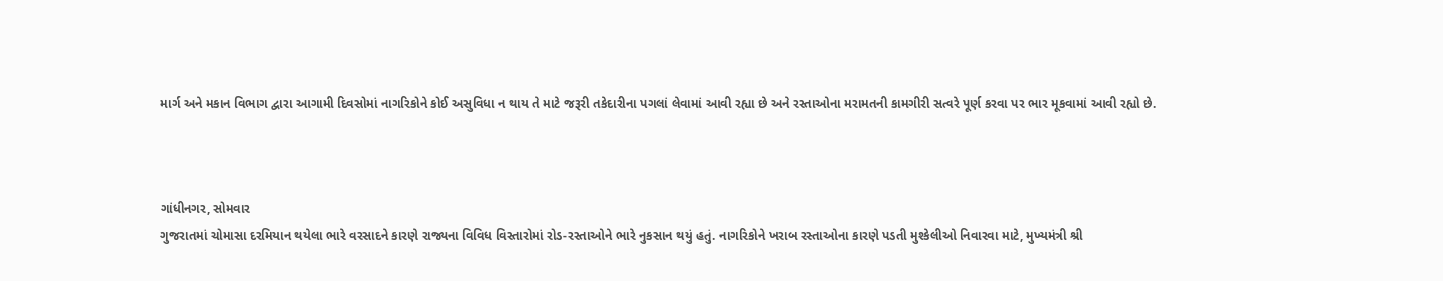માર્ગ અને મકાન વિભાગ દ્વારા આગામી દિવસોમાં નાગરિકોને કોઈ અસુવિધા ન થાય તે માટે જરૂરી તકેદારીના પગલાં લેવામાં આવી રહ્યા છે અને રસ્તાઓના મરામતની કામગીરી સત્વરે પૂર્ણ કરવા પર ભાર મૂકવામાં આવી રહ્યો છે.



ગાંધીનગર, સોમવાર
ગુજરાતમાં ચોમાસા દરમિયાન થયેલા ભારે વરસાદને કારણે રાજ્યના વિવિધ વિસ્તારોમાં રોડ-રસ્તાઓને ભારે નુકસાન થયું હતું. નાગરિકોને ખરાબ રસ્તાઓના કારણે પડતી મુશ્કેલીઓ નિવારવા માટે, મુખ્યમંત્રી શ્રી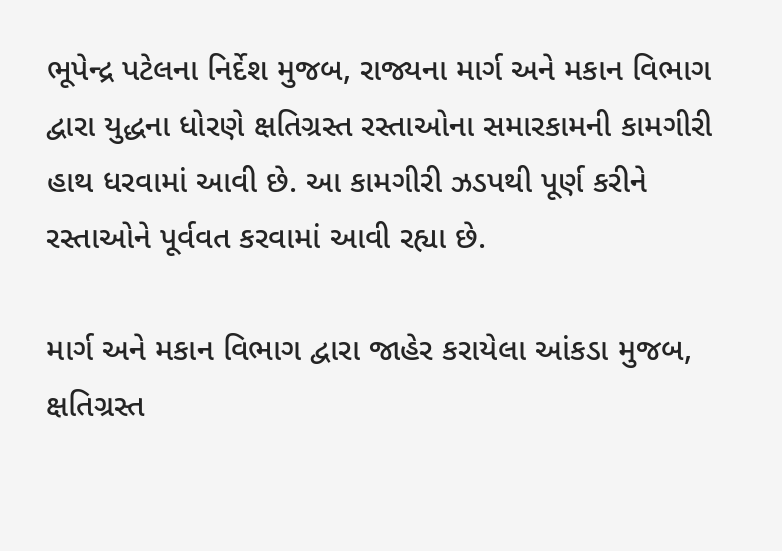ભૂપેન્દ્ર પટેલના નિર્દેશ મુજબ, રાજ્યના માર્ગ અને મકાન વિભાગ દ્વારા યુદ્ધના ધોરણે ક્ષતિગ્રસ્ત રસ્તાઓના સમારકામની કામગીરી હાથ ધરવામાં આવી છે. આ કામગીરી ઝડપથી પૂર્ણ કરીને રસ્તાઓને પૂર્વવત કરવામાં આવી રહ્યા છે.

માર્ગ અને મકાન વિભાગ દ્વારા જાહેર કરાયેલા આંકડા મુજબ, ક્ષતિગ્રસ્ત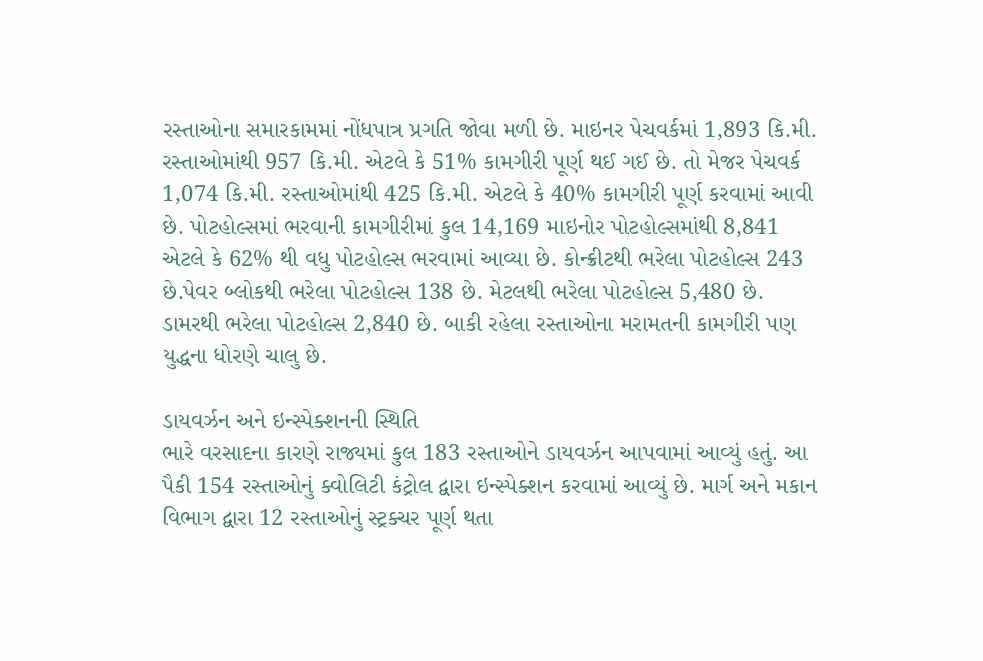રસ્તાઓના સમારકામમાં નોંધપાત્ર પ્રગતિ જોવા મળી છે. માઇનર પેચવર્કમાં 1,893 કિ.મી. રસ્તાઓમાંથી 957 કિ.મી. એટલે કે 51% કામગીરી પૂર્ણ થઈ ગઈ છે. તો મેજર પેચવર્ક 1,074 કિ.મી. રસ્તાઓમાંથી 425 કિ.મી. એટલે કે 40% કામગીરી પૂર્ણ કરવામાં આવી છે. પોટહોલ્સમાં ભરવાની કામગીરીમાં કુલ 14,169 માઇનોર પોટહોલ્સમાંથી 8,841 એટલે કે 62% થી વધુ પોટહોલ્સ ભરવામાં આવ્યા છે. કોન્ક્રીટથી ભરેલા પોટહોલ્સ 243 છે.પેવર બ્લોકથી ભરેલા પોટહોલ્સ 138 છે. મેટલથી ભરેલા પોટહોલ્સ 5,480 છે. ડામરથી ભરેલા પોટહોલ્સ 2,840 છે. બાકી રહેલા રસ્તાઓના મરામતની કામગીરી પણ યુદ્ધના ધોરણે ચાલુ છે.

ડાયવર્ઝન અને ઇન્સ્પેક્શનની સ્થિતિ
ભારે વરસાદના કારણે રાજ્યમાં કુલ 183 રસ્તાઓને ડાયવર્ઝન આપવામાં આવ્યું હતું. આ પૈકી 154 રસ્તાઓનું ક્વોલિટી કંટ્રોલ દ્વારા ઇન્સ્પેક્શન કરવામાં આવ્યું છે. માર્ગ અને મકાન વિભાગ દ્વારા 12 રસ્તાઓનું સ્ટ્રક્ચર પૂર્ણ થતા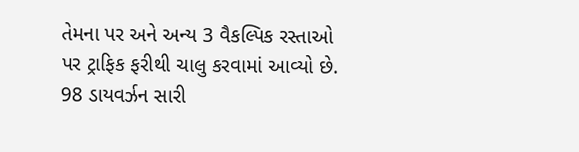તેમના પર અને અન્ય 3 વૈકલ્પિક રસ્તાઓ પર ટ્રાફિક ફરીથી ચાલુ કરવામાં આવ્યો છે. 98 ડાયવર્ઝન સારી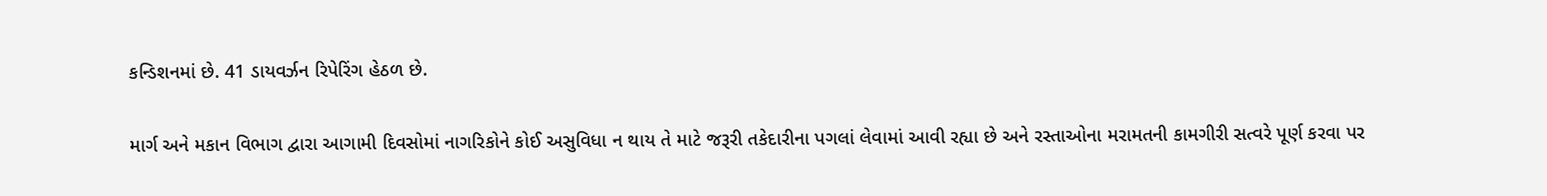કન્ડિશનમાં છે. 41 ડાયવર્ઝન રિપેરિંગ હેઠળ છે.

માર્ગ અને મકાન વિભાગ દ્વારા આગામી દિવસોમાં નાગરિકોને કોઈ અસુવિધા ન થાય તે માટે જરૂરી તકેદારીના પગલાં લેવામાં આવી રહ્યા છે અને રસ્તાઓના મરામતની કામગીરી સત્વરે પૂર્ણ કરવા પર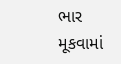ભાર મૂકવામાં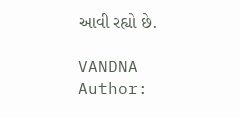આવી રહ્યો છે.

VANDNA
Author: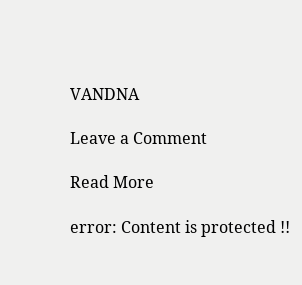VANDNA

Leave a Comment

Read More

error: Content is protected !!